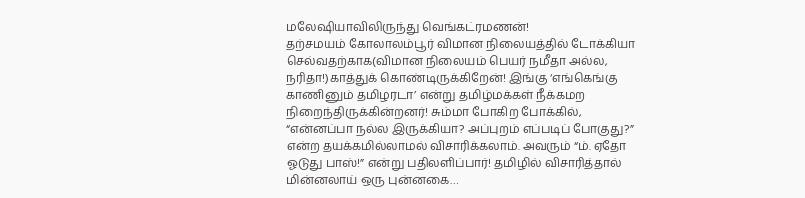மலேஷியாவிலிருந்து வெங்கட்ரமணன்!
தற்சமயம் கோலாலம்பூர் விமான நிலையத்தில் டோக்கியா செல்வதற்காக(விமான நிலையம் பெயர் நமீதா அல்ல, நரிதா!)காத்துக் கொண்டிருக்கிறேன்! இங்கு ‘எங்கெங்கு காணினும் தமிழரடா’ என்று தமிழ்மக்கள் நீக்கமற நிறைந்திருக்கின்றனர்! சும்மா போகிற போக்கில், “என்னப்பா நல்ல இருக்கியா? அப்புறம் எப்படிப் போகுது?” என்ற தயக்கமில்லாமல் விசாரிக்கலாம். அவரும் “ம். ஏதோ ஓடுது பாஸ்!” என்று பதிலளிப்பார்! தமிழில் விசாரித்தால் மின்னலாய் ஒரு புன்னகை…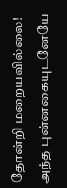தோன்றி மறையவில்லை! அந்த புன்னகையுடனேயே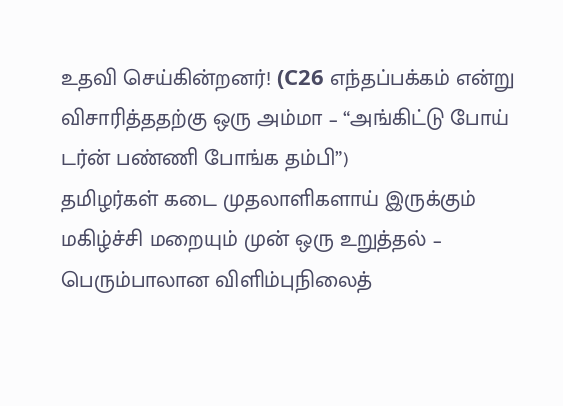உதவி செய்கின்றனர்! (C26 எந்தப்பக்கம் என்று விசாரித்ததற்கு ஒரு அம்மா – “அங்கிட்டு போய் டர்ன் பண்ணி போங்க தம்பி”)
தமிழர்கள் கடை முதலாளிகளாய் இருக்கும் மகிழ்ச்சி மறையும் முன் ஒரு உறுத்தல் – பெரும்பாலான விளிம்புநிலைத்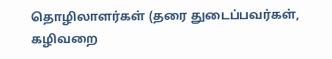தொழிலாளர்கள் (தரை துடைப்பவர்கள், கழிவறை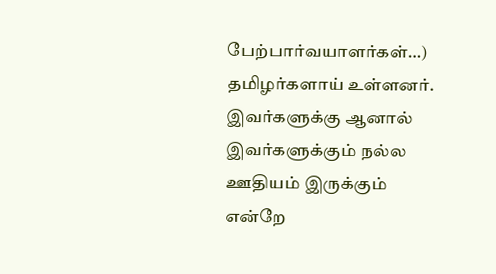பேற்பார்வயாளர்கள்…) தமிழர்களாய் உள்ளனர். இவர்களுக்கு ஆனால் இவர்களுக்கும் நல்ல ஊதியம் இருக்கும் என்றே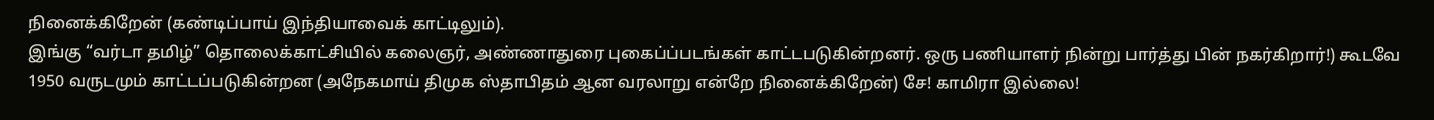நினைக்கிறேன் (கண்டிப்பாய் இந்தியாவைக் காட்டிலும்).
இங்கு “வர்டா தமிழ்” தொலைக்காட்சியில் கலைஞர், அண்ணாதுரை புகைப்ப்படங்கள் காட்டபடுகின்றனர். ஒரு பணியாளர் நின்று பார்த்து பின் நகர்கிறார்!) கூடவே 1950 வருடமும் காட்டப்படுகின்றன (அநேகமாய் திமுக ஸ்தாபிதம் ஆன வரலாறு என்றே நினைக்கிறேன்) சே! காமிரா இல்லை!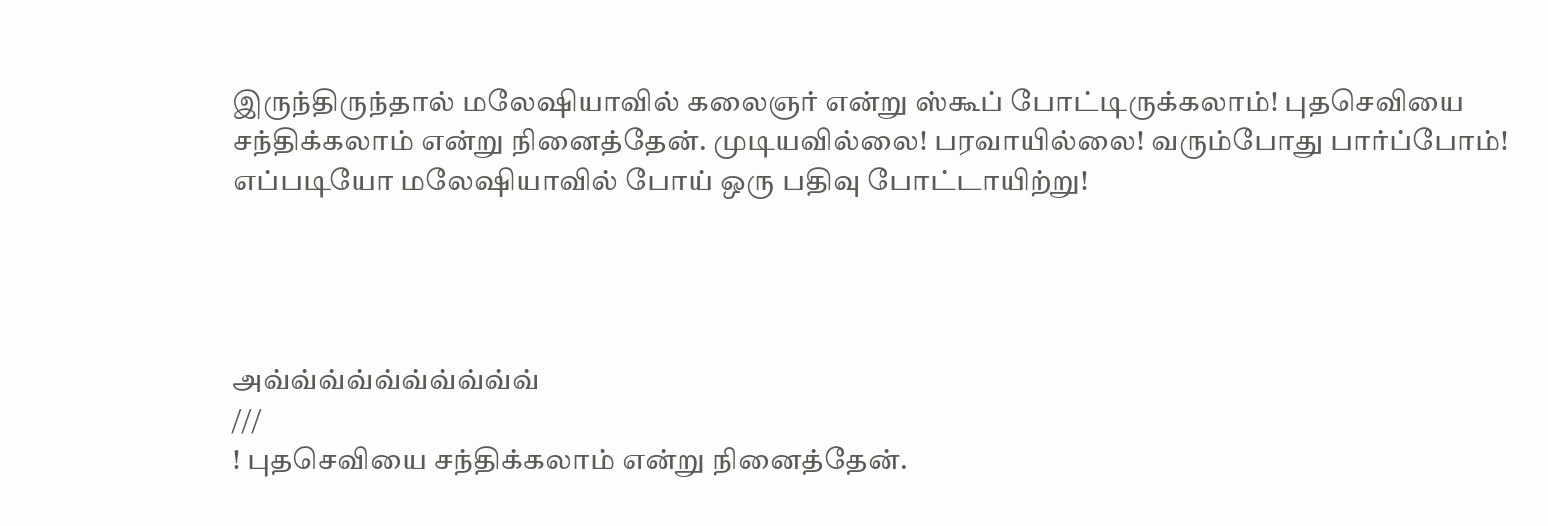இருந்திருந்தால் மலேஷியாவில் கலைஞர் என்று ஸ்கூப் போட்டிருக்கலாம்! புதசெவியை சந்திக்கலாம் என்று நினைத்தேன். முடியவில்லை! பரவாயில்லை! வரும்போது பார்ப்போம்!
எப்படியோ மலேஷியாவில் போய் ஒரு பதிவு போட்டாயிற்று!




அவ்வ்வ்வ்வ்வ்வ்வ்வ்வ்
///
! புதசெவியை சந்திக்கலாம் என்று நினைத்தேன்.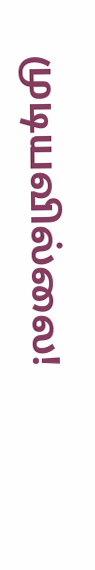முடியவில்லை!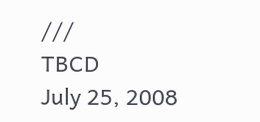///
TBCD
July 25, 2008